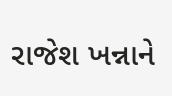રાજેશ ખન્નાને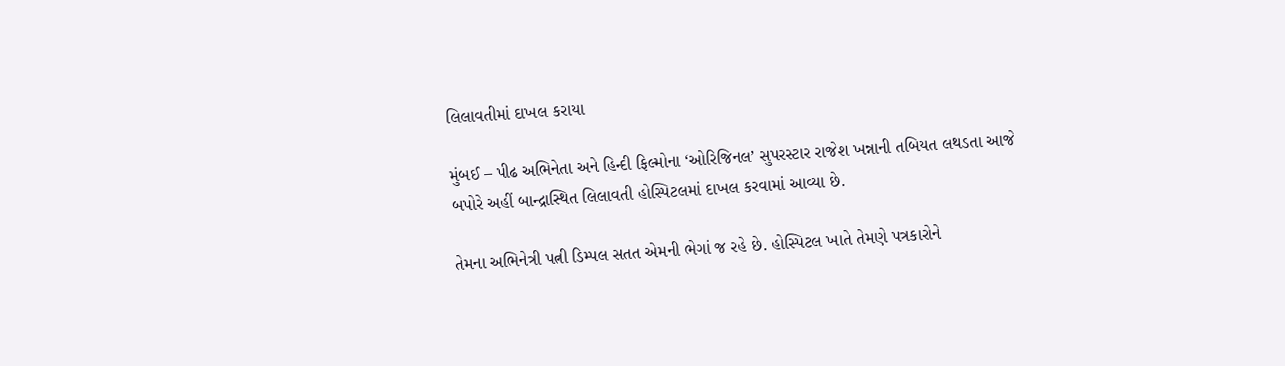લિલાવતીમાં દાખલ કરાયા

મુંબઈ – પીઢ અભિનેતા અને હિન્દી ફિલ્મોના ‘ઓરિજિનલ’ સુપરસ્ટાર રાજેશ ખન્નાની તબિયત લથડતા આજે બપોરે અહીં બાન્દ્રાસ્થિત લિલાવતી હોસ્પિટલમાં દાખલ કરવામાં આવ્યા છે.

તેમના અભિનેત્રી પત્ની ડિમ્પલ સતત એમની ભેગાં જ રહે છે. હોસ્પિટલ ખાતે તેમણે પત્રકારોને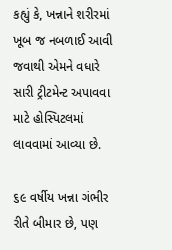કહ્યું કે, ખન્નાને શરીરમાં ખૂબ જ નબળાઈ આવી જવાથી એમને વધારે સારી ટ્રીટમેન્ટ અપાવવા માટે હોસ્પિટલમાં લાવવામાં આવ્યા છે.

૬૯ વર્ષીય ખન્ના ગંભીર રીતે બીમાર છે, પણ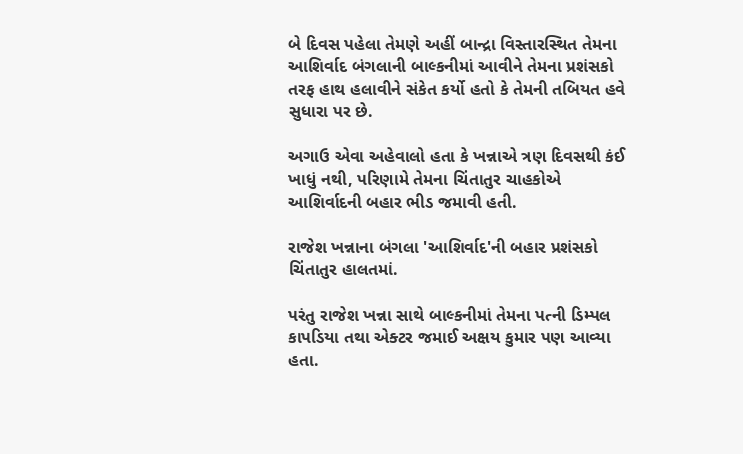બે દિવસ પહેલા તેમણે અહીં બાન્દ્રા વિસ્તારસ્થિત તેમના આશિર્વાદ બંગલાની બાલ્કનીમાં આવીને તેમના પ્રશંસકો તરફ હાથ હલાવીને સંકેત કર્યો હતો કે તેમની તબિયત હવે સુધારા પર છે.

અગાઉ એવા અહેવાલો હતા કે ખન્નાએ ત્રણ દિવસથી કંઈ ખાધું નથી, પરિણામે તેમના ચિંતાતુર ચાહકોએ આશિર્વાદની બહાર ભીડ જમાવી હતી.

રાજેશ ખન્નાના બંગલા 'આશિર્વાદ'ની બહાર પ્રશંસકો ચિંતાતુર હાલતમાં.

પરંતુ રાજેશ ખન્ના સાથે બાલ્કનીમાં તેમના પત્ની ડિમ્પલ કાપડિયા તથા એક્ટર જમાઈ અક્ષય કુમાર પણ આવ્યા હતા.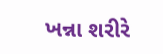ખન્ના શરીરે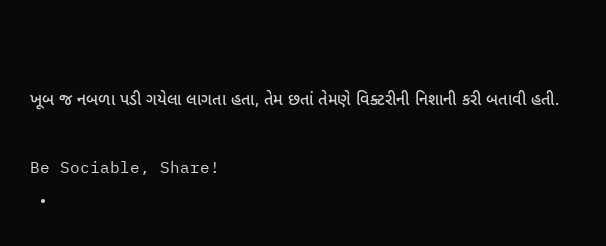ખૂબ જ નબળા પડી ગયેલા લાગતા હતા, તેમ છતાં તેમણે વિક્ટરીની નિશાની કરી બતાવી હતી.

Be Sociable, Share!
  •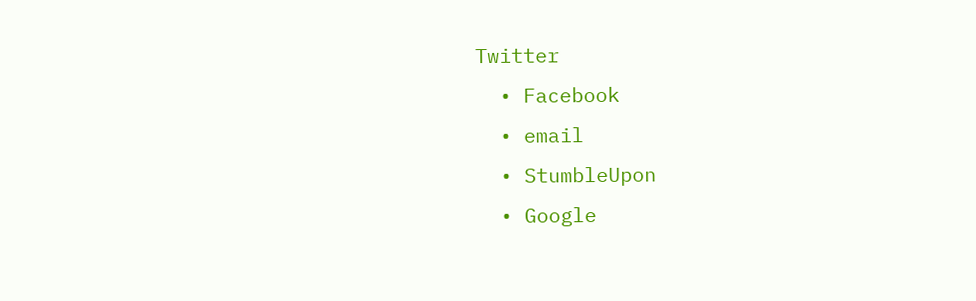Twitter
  • Facebook
  • email
  • StumbleUpon
  • Google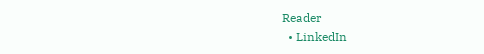Reader
  • LinkedIn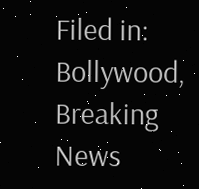Filed in: Bollywood, Breaking News